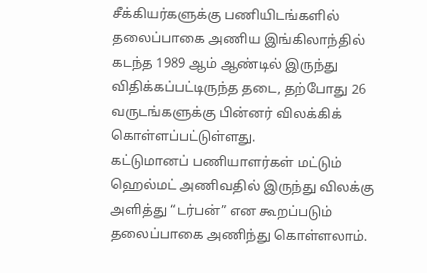சீக்கியர்களுக்கு பணியிடங்களில் தலைப்பாகை அணிய இங்கிலாந்தில் கடந்த 1989 ஆம் ஆண்டில் இருந்து விதிக்கப்பட்டிருந்த தடை, தற்போது 26 வருடங்களுக்கு பின்னர் விலக்கிக் கொள்ளப்பட்டுள்ளது.
கட்டுமானப் பணியாளர்கள் மட்டும் ஹெல்மட் அணிவதில் இருந்து விலக்கு அளித்து “டர்பன்” என கூறப்படும் தலைப்பாகை அணிந்து கொள்ளலாம்.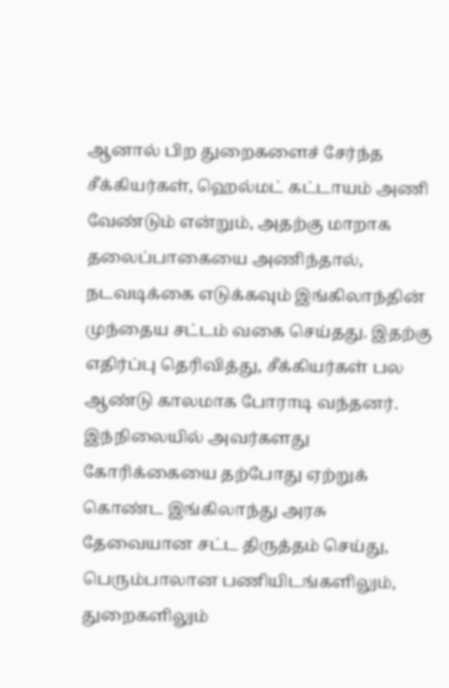ஆனால் பிற துறைகளைச் சேர்ந்த சீக்கியர்கள், ஹெல்மட் கட்டாயம் அணி வேண்டும் என்றும், அதற்கு மாறாக தலைப்பாகையை அணிந்தால், நடவடிக்கை எடுக்கவும் இங்கிலாந்தின் முந்தைய சட்டம் வகை செய்தது. இதற்கு எதிர்ப்பு தெரிவித்து, சீக்கியர்கள் பல ஆண்டு காலமாக போராடி வந்தனர்.
இந்நிலையில் அவர்களது கோரிக்கையை தற்போது ஏற்றுக் கொண்ட இங்கிலாந்து அரசு தேவையான சட்ட திருத்தம் செய்து, பெரும்பாலான பணியிடங்களிலும், துறைகளிலும்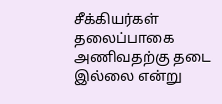சீக்கியர்கள் தலைப்பாகை அணிவதற்கு தடை இல்லை என்று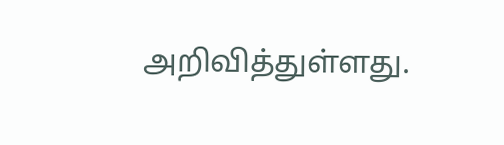அறிவித்துள்ளது.